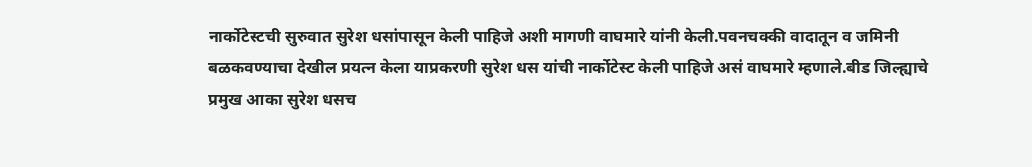नार्कोटेस्टची सुरुवात सुरेश धसांपासून केली पाहिजे अशी मागणी वाघमारे यांनी केली.पवनचक्की वादातून व जमिनी बळकवण्याचा देखील प्रयत्न केला याप्रकरणी सुरेश धस यांची नार्कोटेस्ट केली पाहिजे असं वाघमारे म्हणाले.बीड जिल्ह्याचे प्रमुख आका सुरेश धसच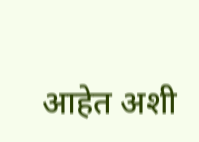आहेत अशी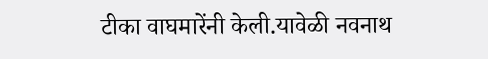टीका वाघमारेंनी केली.यावेळी नवनाथ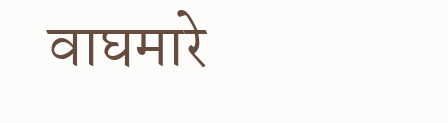वाघमारे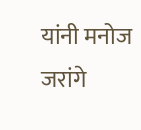यांनी मनोज जरांगे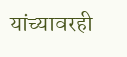यांच्यावरही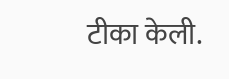टीका केली.